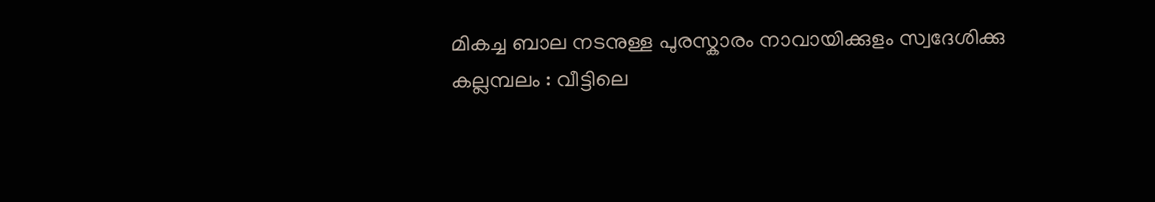മികച്ച ബാല നടനുള്ള പുരസ്കാരം നാവായിക്കുളം സ്വദേശിക്കു
കല്ലമ്പലം : വീട്ടിലെ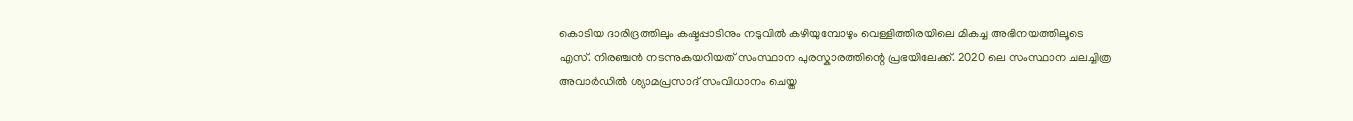കൊടിയ ദാരിദ്രത്തിലും കഷ്ടപ്പാടിനും നടുവിൽ കഴിയുമ്പോഴും വെള്ളിത്തിരയിലെ മികച്ച അഭിനയത്തിലൂടെ എസ്. നിരഞ്ചൻ നടന്നുകയറിയത് സംസ്ഥാന പുരസ്കാരത്തിന്റെ പ്രഭയിലേക്ക്. 2020 ലെ സംസ്ഥാന ചലച്ചിത്ര അവാർഡിൽ ശ്യാമപ്രസാദ് സംവിധാനം ചെയ്ത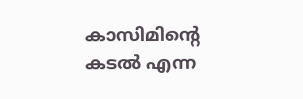കാസിമിന്റെ കടൽ എന്ന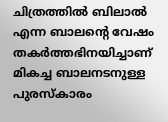ചിത്രത്തിൽ ബിലാൽ എന്ന ബാലന്റെ വേഷം തകർത്തഭിനയിച്ചാണ് മികച്ച ബാലനടനുള്ള പുരസ്കാരം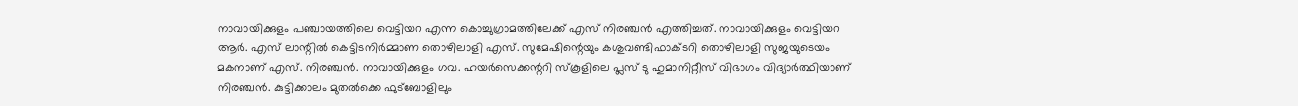നാവായിക്കുളം പഞ്ചായത്തിലെ വെട്ടിയറ എന്ന കൊച്ചുഗ്രാമത്തിലേക്ക് എസ് നിരഞ്ചൻ എത്തിച്ചത്. നാവായിക്കുളം വെട്ടിയറ ആർ. എസ് ലാന്റിൽ കെട്ടിടനിർമ്മാണ തൊഴിലാളി എസ്. സുമേഷിന്റെയും കശുവണ്ടിഫാക്ടറി തൊഴിലാളി സുജയുടെയം മകനാണ് എസ്. നിരഞ്ചൻ. നാവായിക്കുളം ഗവ. ഹയർസെക്കന്ററി സ്കൂളിലെ പ്ലസ് ടു ഹുമാനിറ്റീസ് വിഭാഗം വിദ്യാർത്ഥിയാണ് നിരഞ്ചൻ. കുട്ടിക്കാലം മുതൽക്കെ ഫുട്ബോളിലും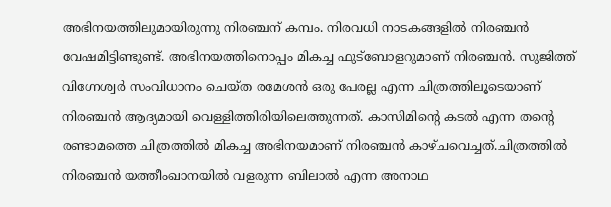അഭിനയത്തിലുമായിരുന്നു നിരഞ്ചന് കമ്പം. നിരവധി നാടകങ്ങളിൽ നിരഞ്ചൻ വേഷമിട്ടിണ്ടുണ്ട്. അഭിനയത്തിനൊപ്പം മികച്ച ഫുട്ബോളറുമാണ് നിരഞ്ചൻ. സുജിത്ത് വിഗ്നേശ്വർ സംവിധാനം ചെയ്ത രമേശൻ ഒരു പേരല്ല എന്ന ചിത്രത്തിലൂടെയാണ് നിരഞ്ചൻ ആദ്യമായി വെള്ളിത്തിരിയിലെത്തുന്നത്. കാസിമിന്റെ കടൽ എന്ന തന്റെ രണ്ടാമത്തെ ചിത്രത്തിൽ മികച്ച അഭിനയമാണ് നിരഞ്ചൻ കാഴ്ചവെച്ചത്.ചിത്രത്തിൽ നിരഞ്ചൻ യത്തീംഖാനയിൽ വളരുന്ന ബിലാൽ എന്ന അനാഥ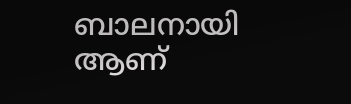ബാലനായി ആണ്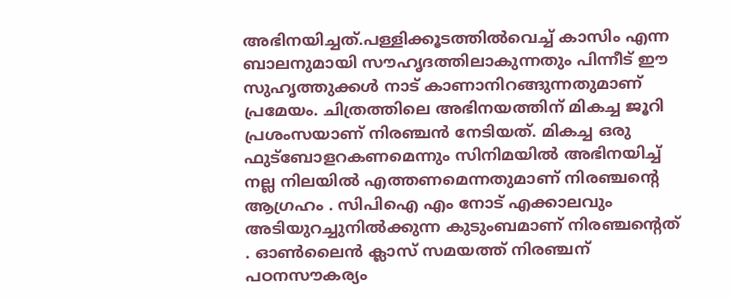അഭിനയിച്ചത്.പള്ളിക്കൂടത്തിൽവെച്ച് കാസിം എന്ന ബാലനുമായി സൗഹൃദത്തിലാകുന്നതും പിന്നീട് ഈ സുഹൃത്തുക്കൾ നാട് കാണാനിറങ്ങുന്നതുമാണ് പ്രമേയം. ചിത്രത്തിലെ അഭിനയത്തിന് മികച്ച ജൂറി പ്രശംസയാണ് നിരഞ്ചൻ നേടിയത്. മികച്ച ഒരു ഫുട്ബോളറകണമെന്നും സിനിമയിൽ അഭിനയിച്ച് നല്ല നിലയിൽ എത്തണമെന്നതുമാണ് നിരഞ്ചന്റെ ആഗ്രഹം . സിപിഐ എം നോട് എക്കാലവും അടിയുറച്ചുനിൽക്കുന്ന കുടുംബമാണ് നിരഞ്ചന്റെത് . ഓൺലൈൻ ക്ലാസ് സമയത്ത് നിരഞ്ചന് പഠനസൗകര്യം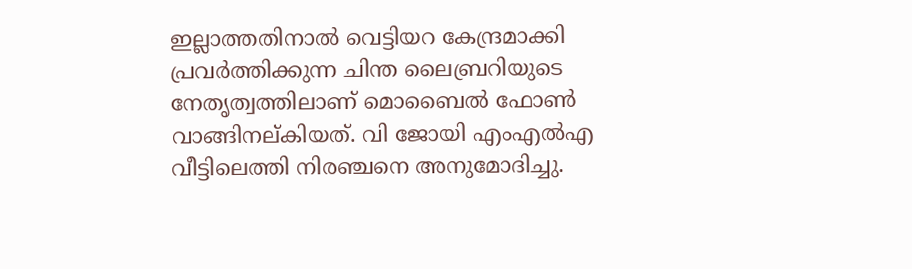ഇല്ലാത്തതിനാൽ വെട്ടിയറ കേന്ദ്രമാക്കി പ്രവർത്തിക്കുന്ന ചിന്ത ലൈബ്രറിയുടെ നേതൃത്വത്തിലാണ് മൊബൈൽ ഫോൺ വാങ്ങിനല്കിയത്. വി ജോയി എംഎൽഎ വീട്ടിലെത്തി നിരഞ്ചനെ അനുമോദിച്ചു.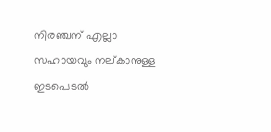നിരഞ്ചന് എല്ലാ സഹായവും നല്കാനുള്ള ഇടപെടൽ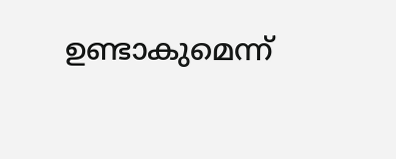ഉണ്ടാകുമെന്ന്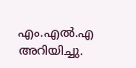എം.എൽ.എ അറിയിച്ചു.